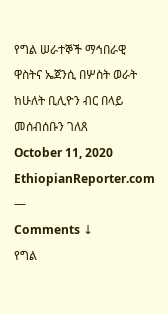የግል ሠራተኞች ማኅበራዊ ዋስትና ኤጀንሲ በሦስት ወራት ከሁለት ቢሊዮን ብር በላይ መሰብሰቡን ገለጸ
October 11, 2020
EthiopianReporter.com
—
Comments ↓
የግል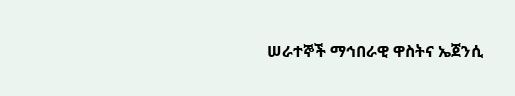ሠራተኞች ማኅበራዊ ዋስትና ኤጀንሲ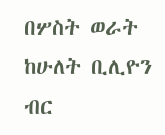በሦስት ወራት ከሁለት ቢሊዮን ብር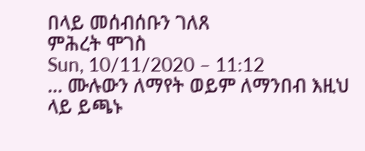በላይ መሰብሰቡን ገለጸ
ምሕረት ሞገስ
Sun, 10/11/2020 – 11:12
... ሙሉውን ለማየት ወይም ለማንበብ እዚህ ላይ ይጫኑ